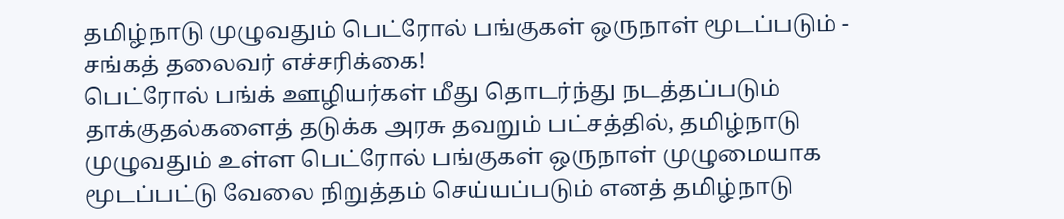தமிழ்நாடு முழுவதும் பெட்ரோல் பங்குகள் ஒருநாள் மூடப்படும் - சங்கத் தலைவர் எச்சரிக்கை!
பெட்ரோல் பங்க் ஊழியர்கள் மீது தொடர்ந்து நடத்தப்படும் தாக்குதல்களைத் தடுக்க அரசு தவறும் பட்சத்தில், தமிழ்நாடு முழுவதும் உள்ள பெட்ரோல் பங்குகள் ஒருநாள் முழுமையாக மூடப்பட்டு வேலை நிறுத்தம் செய்யப்படும் எனத் தமிழ்நாடு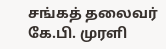சங்கத் தலைவர் கே.பி. முரளி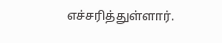எச்சரித்துள்ளார்.